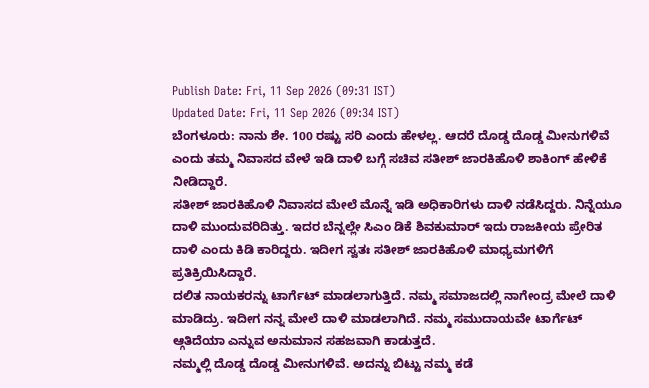Publish Date: Fri, 11 Sep 2026 (09:31 IST)
Updated Date: Fri, 11 Sep 2026 (09:34 IST)
ಬೆಂಗಳೂರು: ನಾನು ಶೇ. 100 ರಷ್ಟು ಸರಿ ಎಂದು ಹೇಳಲ್ಲ. ಆದರೆ ದೊಡ್ಡ ದೊಡ್ಡ ಮೀನುಗಳಿವೆ ಎಂದು ತಮ್ಮ ನಿವಾಸದ ವೇಳೆ ಇಡಿ ದಾಳಿ ಬಗ್ಗೆ ಸಚಿವ ಸತೀಶ್ ಜಾರಕಿಹೊಳಿ ಶಾಕಿಂಗ್ ಹೇಳಿಕೆ ನೀಡಿದ್ದಾರೆ.
ಸತೀಶ್ ಜಾರಕಿಹೊಳಿ ನಿವಾಸದ ಮೇಲೆ ಮೊನ್ನೆ ಇಡಿ ಅಧಿಕಾರಿಗಳು ದಾಳಿ ನಡೆಸಿದ್ದರು. ನಿನ್ನೆಯೂ ದಾಳಿ ಮುಂದುವರಿದಿತ್ತು. ಇದರ ಬೆನ್ನಲ್ಲೇ ಸಿಎಂ ಡಿಕೆ ಶಿವಕುಮಾರ್ ಇದು ರಾಜಕೀಯ ಪ್ರೇರಿತ ದಾಳಿ ಎಂದು ಕಿಡಿ ಕಾರಿದ್ದರು. ಇದೀಗ ಸ್ವತಃ ಸತೀಶ್ ಜಾರಕಿಹೊಳಿ ಮಾಧ್ಯಮಗಳಿಗೆ ಪ್ರತಿಕ್ರಿಯಿಸಿದ್ದಾರೆ.
ದಲಿತ ನಾಯಕರನ್ನು ಟಾರ್ಗೆಟ್ ಮಾಡಲಾಗುತ್ತಿದೆ. ನಮ್ಮ ಸಮಾಜದಲ್ಲಿ ನಾಗೇಂದ್ರ ಮೇಲೆ ದಾಳಿ ಮಾಡಿದ್ರು. ಇದೀಗ ನನ್ನ ಮೇಲೆ ದಾಳಿ ಮಾಡಲಾಗಿದೆ. ನಮ್ಮ ಸಮುದಾಯವೇ ಟಾರ್ಗೆಟ್ ಆ್ಗತಿದೆಯಾ ಎನ್ನುವ ಅನುಮಾನ ಸಹಜವಾಗಿ ಕಾಡುತ್ತದೆ.
ನಮ್ಮಲ್ಲಿ ದೊಡ್ಡ ದೊಡ್ಡ ಮೀನುಗಳಿವೆ. ಅದನ್ನು ಬಿಟ್ಟು ನಮ್ಮ ಕಡೆ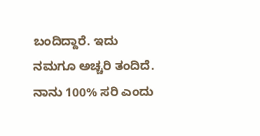ಬಂದಿದ್ದಾರೆ. ಇದು ನಮಗೂ ಅಚ್ಚರಿ ತಂದಿದೆ. ನಾನು 100% ಸರಿ ಎಂದು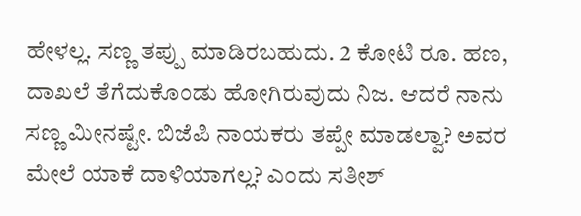ಹೇಳಲ್ಲ. ಸಣ್ಣ ತಪ್ಪು ಮಾಡಿರಬಹುದು. 2 ಕೋಟಿ ರೂ. ಹಣ, ದಾಖಲೆ ತೆಗೆದುಕೊಂಡು ಹೋಗಿರುವುದು ನಿಜ. ಆದರೆ ನಾನು ಸಣ್ಣ ಮೀನಷ್ಟೇ. ಬಿಜೆಪಿ ನಾಯಕರು ತಪ್ಪೇ ಮಾಡಲ್ವಾ? ಅವರ ಮೇಲೆ ಯಾಕೆ ದಾಳಿಯಾಗಲ್ಲ? ಎಂದು ಸತೀಶ್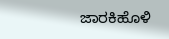ಜಾರಕಿಹೊಳಿ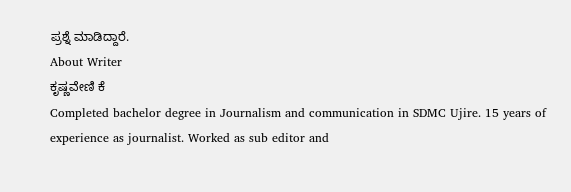ಪ್ರಶ್ನೆ ಮಾಡಿದ್ದಾರೆ.
About Writer
ಕೃಷ್ಣವೇಣಿ ಕೆ
Completed bachelor degree in Journalism and communication in SDMC Ujire. 15 years of experience as journalist. Worked as sub editor and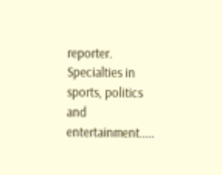reporter. Specialties in sports, politics and entertainment.....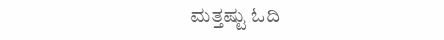ಮತ್ತಷ್ಟು ಓದಿ